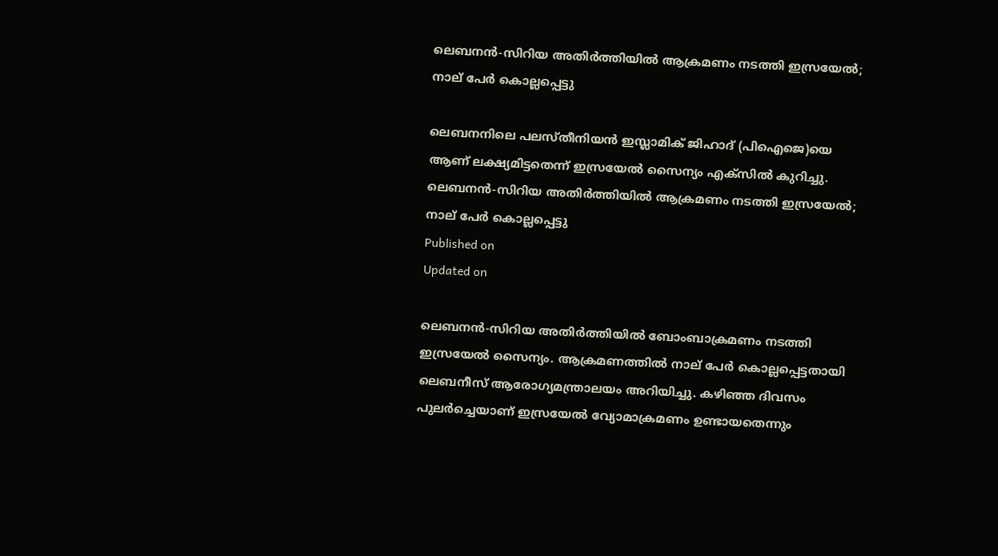ലെബനന്‍-സിറിയ അതിര്‍ത്തിയില്‍ ആക്രമണം നടത്തി ഇസ്രയേല്‍; നാല് പേര്‍ കൊല്ലപ്പെട്ടു

ലെബനനിലെ പലസ്തീനിയന്‍ ഇസ്ലാമിക് ജിഹാദ് (പിഐജെ)യെ ആണ് ലക്ഷ്യമിട്ടതെന്ന് ഇസ്രയേല്‍ സൈന്യം എക്‌സില്‍ കുറിച്ചു.
ലെബനന്‍-സിറിയ അതിര്‍ത്തിയില്‍ ആക്രമണം നടത്തി ഇസ്രയേല്‍; നാല് പേര്‍ കൊല്ലപ്പെട്ടു
Published on
Updated on

ലെബനന്‍-സിറിയ അതിര്‍ത്തിയില്‍ ബോംബാക്രമണം നടത്തി ഇസ്രയേല്‍ സൈന്യം. ആക്രമണത്തില്‍ നാല് പേര്‍ കൊല്ലപ്പെട്ടതായി ലെബനീസ് ആരോഗ്യമന്ത്രാലയം അറിയിച്ചു. കഴിഞ്ഞ ദിവസം പുലര്‍ച്ചെയാണ് ഇസ്രയേല്‍ വ്യോമാക്രമണം ഉണ്ടായതെന്നും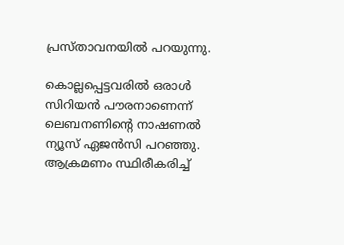പ്രസ്താവനയില്‍ പറയുന്നു.

കൊല്ലപ്പെട്ടവരില്‍ ഒരാള്‍ സിറിയന്‍ പൗരനാണെന്ന് ലെബനണിന്റെ നാഷണല്‍ ന്യൂസ് ഏജന്‍സി പറഞ്ഞു. ആക്രമണം സ്ഥിരീകരിച്ച്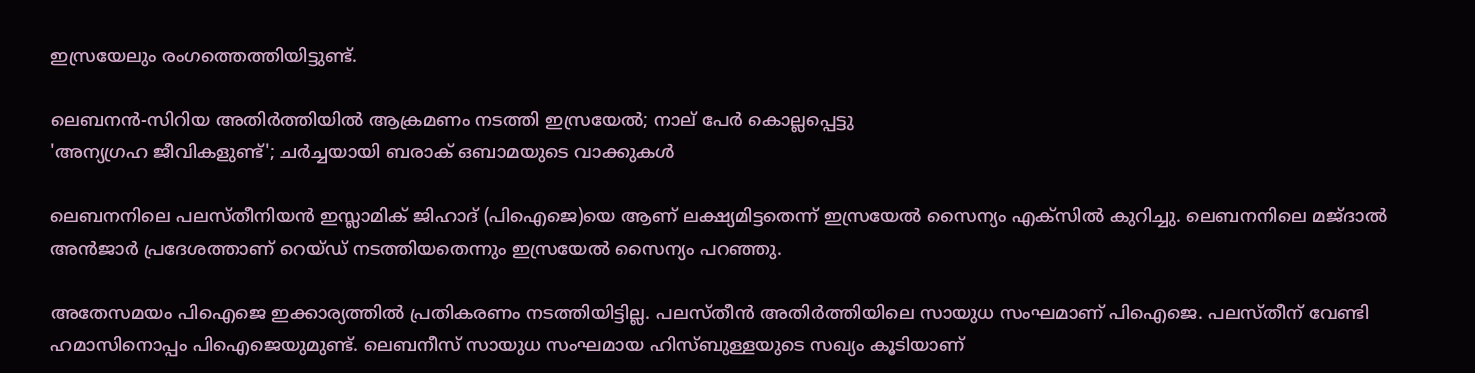ഇസ്രയേലും രംഗത്തെത്തിയിട്ടുണ്ട്.

ലെബനന്‍-സിറിയ അതിര്‍ത്തിയില്‍ ആക്രമണം നടത്തി ഇസ്രയേല്‍; നാല് പേര്‍ കൊല്ലപ്പെട്ടു
'അന്യഗ്രഹ ജീവികളുണ്ട്'; ചര്‍ച്ചയായി ബരാക് ഒബാമയുടെ വാക്കുകള്‍

ലെബനനിലെ പലസ്തീനിയന്‍ ഇസ്ലാമിക് ജിഹാദ് (പിഐജെ)യെ ആണ് ലക്ഷ്യമിട്ടതെന്ന് ഇസ്രയേല്‍ സൈന്യം എക്‌സില്‍ കുറിച്ചു. ലെബനനിലെ മജ്ദാല്‍ അന്‍ജാര്‍ പ്രദേശത്താണ് റെയ്ഡ് നടത്തിയതെന്നും ഇസ്രയേല്‍ സൈന്യം പറഞ്ഞു.

അതേസമയം പിഐജെ ഇക്കാര്യത്തില്‍ പ്രതികരണം നടത്തിയിട്ടില്ല. പലസ്തീന്‍ അതിര്‍ത്തിയിലെ സായുധ സംഘമാണ് പിഐജെ. പലസ്തീന് വേണ്ടി ഹമാസിനൊപ്പം പിഐജെയുമുണ്ട്. ലെബനീസ് സായുധ സംഘമായ ഹിസ്ബുള്ളയുടെ സഖ്യം കൂടിയാണ്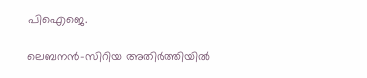പിഐജെ.

ലെബനന്‍-സിറിയ അതിര്‍ത്തിയില്‍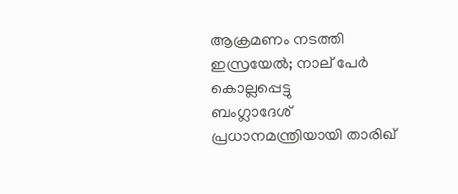ആക്രമണം നടത്തി ഇസ്രയേല്‍; നാല് പേര്‍ കൊല്ലപ്പെട്ടു
ബംഗ്ലാദേശ് പ്രധാനമന്ത്രിയായി താരിഖ്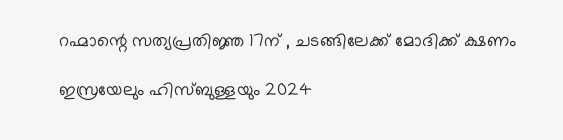റഹ്മാന്റെ സത്യപ്രതിജ്ഞ 17ന് , ചടങ്ങിലേക്ക് മോദിക്ക് ക്ഷണം

ഇസ്രയേലും ഹിസ്ബുള്ളയും 2024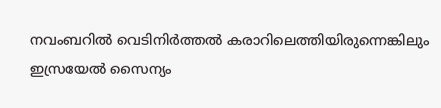നവംബറില്‍ വെടിനിര്‍ത്തല്‍ കരാറിലെത്തിയിരുന്നെങ്കിലും ഇസ്രയേല്‍ സൈന്യം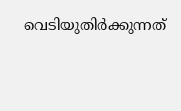വെടിയുതിര്‍ക്കുന്നത്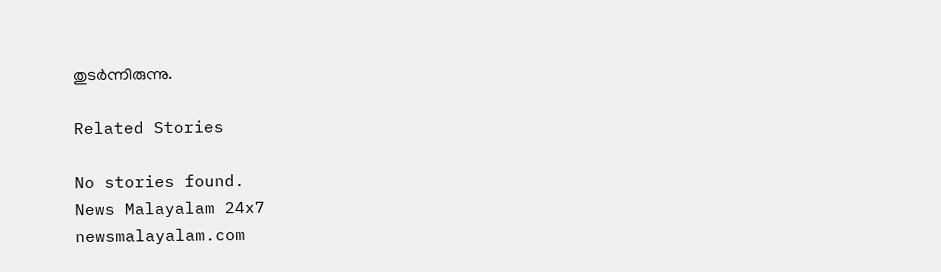തുടര്‍ന്നിരുന്നു.

Related Stories

No stories found.
News Malayalam 24x7
newsmalayalam.com